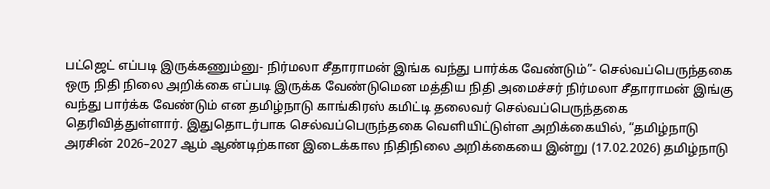பட்ஜெட் எப்படி இருக்கணும்னு- நிர்மலா சீதாராமன் இங்க வந்து பார்க்க வேண்டும்”- செல்வப்பெருந்தகை
ஒரு நிதி நிலை அறிக்கை எப்படி இருக்க வேண்டுமென மத்திய நிதி அமைச்சர் நிர்மலா சீதாராமன் இங்கு வந்து பார்க்க வேண்டும் என தமிழ்நாடு காங்கிரஸ் கமிட்டி தலைவர் செல்வப்பெருந்தகை தெரிவித்துள்ளார். இதுதொடர்பாக செல்வப்பெருந்தகை வெளியிட்டுள்ள அறிக்கையில், “தமிழ்நாடு அரசின் 2026–2027 ஆம் ஆண்டிற்கான இடைக்கால நிதிநிலை அறிக்கையை இன்று (17.02.2026) தமிழ்நாடு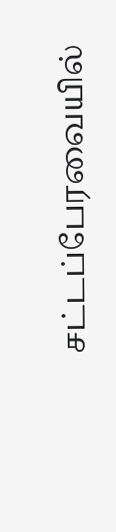சட்டப்பேரவையில்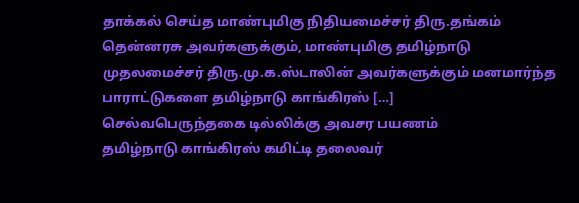தாக்கல் செய்த மாண்புமிகு நிதியமைச்சர் திரு.தங்கம் தென்னரசு அவர்களுக்கும், மாண்புமிகு தமிழ்நாடு முதலமைச்சர் திரு.மு.க.ஸ்டாலின் அவர்களுக்கும் மனமார்ந்த பாராட்டுகளை தமிழ்நாடு காங்கிரஸ் […]
செல்வபெருந்தகை டில்லிக்கு அவசர பயணம்
தமிழ்நாடு காங்கிரஸ் கமிட்டி தலைவர்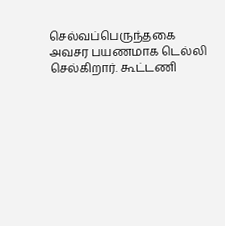செல்வப்பெருந்தகை அவசர பயணமாக டெல்லி செல்கிறார். கூட்டணி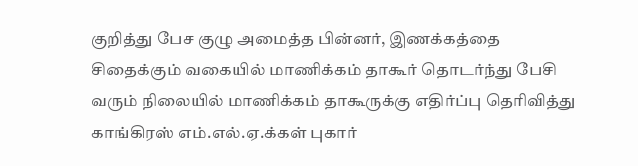குறித்து பேச குழு அமைத்த பின்னர், இணக்கத்தை சிதைக்கும் வகையில் மாணிக்கம் தாகூர் தொடர்ந்து பேசி வரும் நிலையில் மாணிக்கம் தாகூருக்கு எதிர்ப்பு தெரிவித்து காங்கிரஸ் எம்.எல்.ஏ.க்கள் புகார்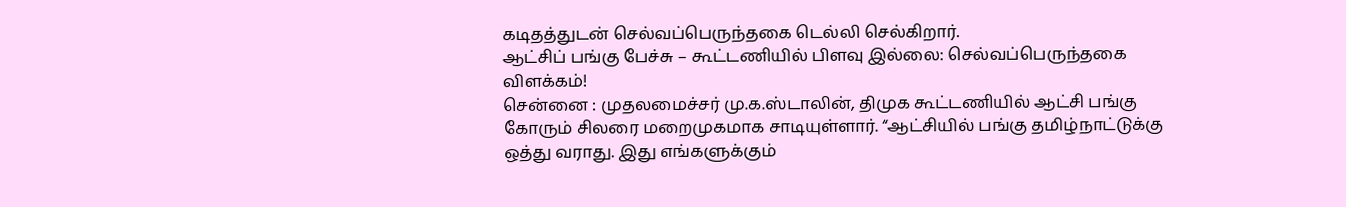கடிதத்துடன் செல்வப்பெருந்தகை டெல்லி செல்கிறார்.
ஆட்சிப் பங்கு பேச்சு – கூட்டணியில் பிளவு இல்லை: செல்வப்பெருந்தகை விளக்கம்!
சென்னை : முதலமைச்சர் மு.க.ஸ்டாலின், திமுக கூட்டணியில் ஆட்சி பங்கு கோரும் சிலரை மறைமுகமாக சாடியுள்ளார். “ஆட்சியில் பங்கு தமிழ்நாட்டுக்கு ஒத்து வராது. இது எங்களுக்கும்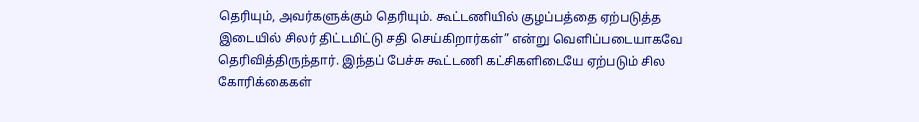தெரியும், அவர்களுக்கும் தெரியும். கூட்டணியில் குழப்பத்தை ஏற்படுத்த இடையில் சிலர் திட்டமிட்டு சதி செய்கிறார்கள்” என்று வெளிப்படையாகவே தெரிவித்திருந்தார். இந்தப் பேச்சு கூட்டணி கட்சிகளிடையே ஏற்படும் சில கோரிக்கைகள்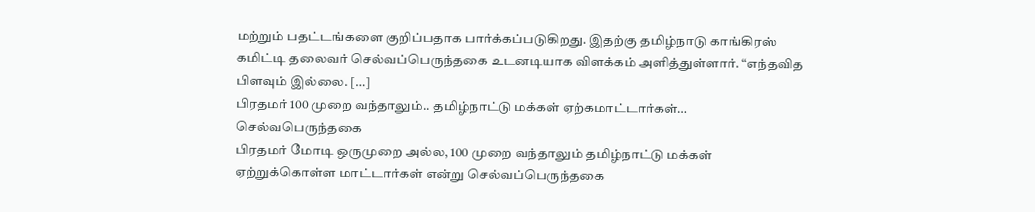மற்றும் பதட்டங்களை குறிப்பதாக பார்க்கப்படுகிறது. இதற்கு தமிழ்நாடு காங்கிரஸ் கமிட்டி தலைவர் செல்வப்பெருந்தகை உடனடியாக விளக்கம் அளித்துள்ளார். “எந்தவித பிளவும் இல்லை. […]
பிரதமர் 100 முறை வந்தாலும்.. தமிழ்நாட்டு மக்கள் ஏற்கமாட்டார்கள்… செல்வபெருந்தகை
பிரதமர் மோடி ஒருமுறை அல்ல, 100 முறை வந்தாலும் தமிழ்நாட்டு மக்கள் ஏற்றுக்கொள்ள மாட்டார்கள் என்று செல்வப்பெருந்தகை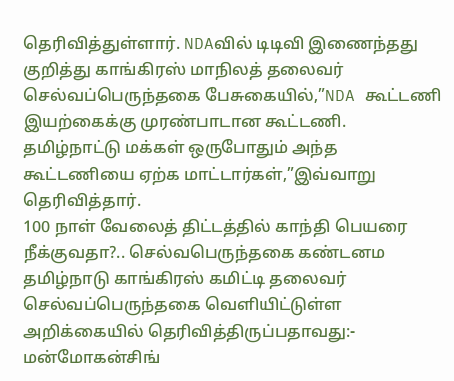தெரிவித்துள்ளார். NDAவில் டிடிவி இணைந்தது குறித்து காங்கிரஸ் மாநிலத் தலைவர் செல்வப்பெருந்தகை பேசுகையில்,”NDA கூட்டணி இயற்கைக்கு முரண்பாடான கூட்டணி. தமிழ்நாட்டு மக்கள் ஒருபோதும் அந்த கூட்டணியை ஏற்க மாட்டார்கள்,”இவ்வாறு தெரிவித்தார்.
100 நாள் வேலைத் திட்டத்தில் காந்தி பெயரை நீக்குவதா?.. செல்வபெருந்தகை கண்டனம
தமிழ்நாடு காங்கிரஸ் கமிட்டி தலைவர் செல்வப்பெருந்தகை வெளியிட்டுள்ள அறிக்கையில் தெரிவித்திருப்பதாவது:- மன்மோகன்சிங்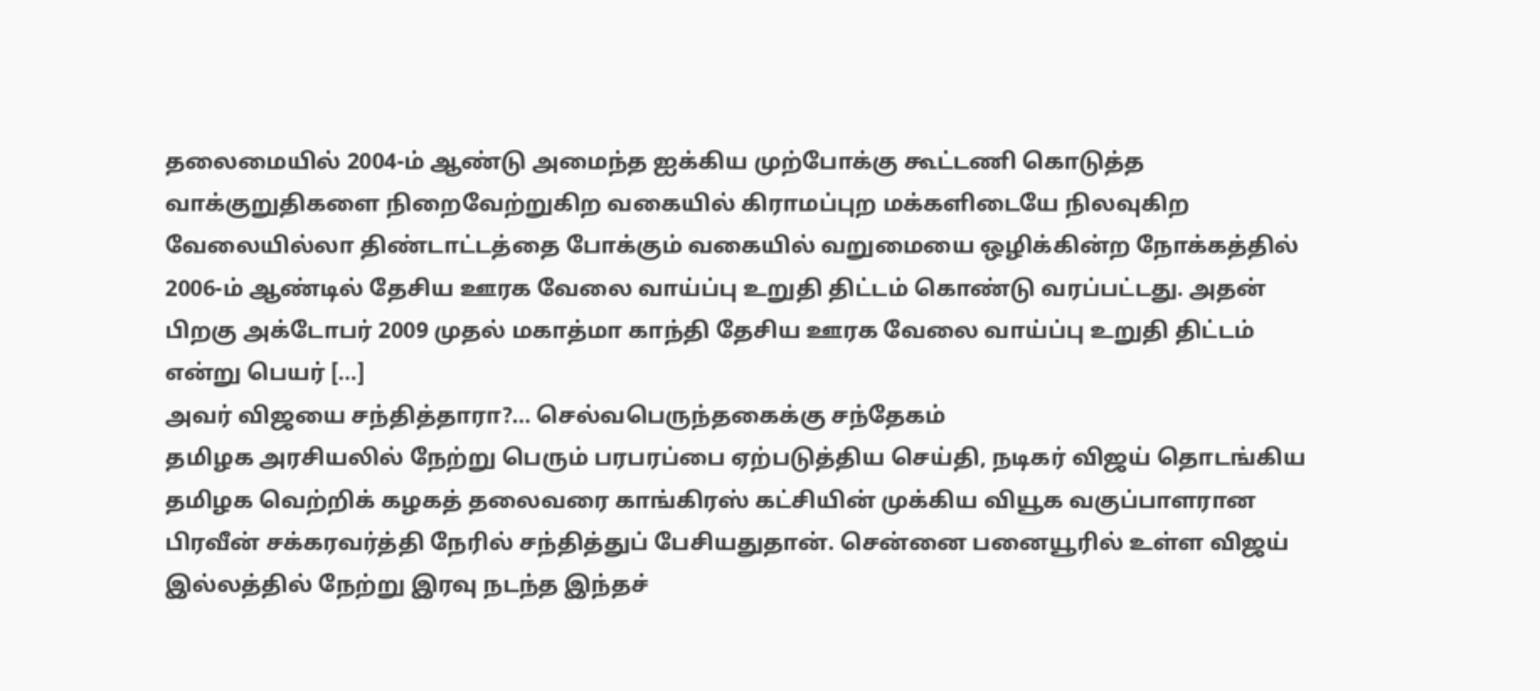தலைமையில் 2004-ம் ஆண்டு அமைந்த ஐக்கிய முற்போக்கு கூட்டணி கொடுத்த வாக்குறுதிகளை நிறைவேற்றுகிற வகையில் கிராமப்புற மக்களிடையே நிலவுகிற வேலையில்லா திண்டாட்டத்தை போக்கும் வகையில் வறுமையை ஒழிக்கின்ற நோக்கத்தில் 2006-ம் ஆண்டில் தேசிய ஊரக வேலை வாய்ப்பு உறுதி திட்டம் கொண்டு வரப்பட்டது. அதன் பிறகு அக்டோபர் 2009 முதல் மகாத்மா காந்தி தேசிய ஊரக வேலை வாய்ப்பு உறுதி திட்டம் என்று பெயர் […]
அவர் விஜயை சந்தித்தாரா?… செல்வபெருந்தகைக்கு சந்தேகம்
தமிழக அரசியலில் நேற்று பெரும் பரபரப்பை ஏற்படுத்திய செய்தி, நடிகர் விஜய் தொடங்கிய தமிழக வெற்றிக் கழகத் தலைவரை காங்கிரஸ் கட்சியின் முக்கிய வியூக வகுப்பாளரான பிரவீன் சக்கரவர்த்தி நேரில் சந்தித்துப் பேசியதுதான். சென்னை பனையூரில் உள்ள விஜய் இல்லத்தில் நேற்று இரவு நடந்த இந்தச்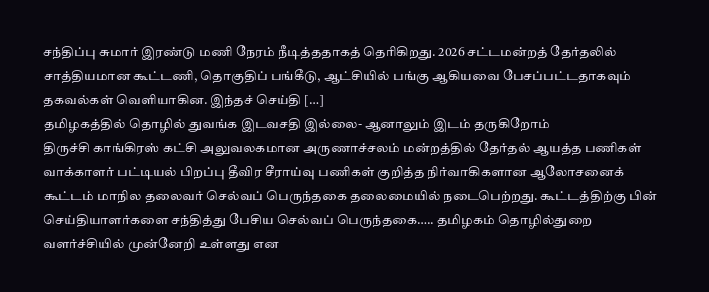சந்திப்பு சுமார் இரண்டு மணி நேரம் நீடித்ததாகத் தெரிகிறது. 2026 சட்டமன்றத் தேர்தலில் சாத்தியமான கூட்டணி, தொகுதிப் பங்கீடு, ஆட்சியில் பங்கு ஆகியவை பேசப்பட்டதாகவும் தகவல்கள் வெளியாகின. இந்தச் செய்தி […]
தமிழகத்தில் தொழில் துவங்க இடவசதி இல்லை- ஆனாலும் இடம் தருகிறோம்
திருச்சி காங்கிரஸ் கட்சி அலுவலகமான அருணாச்சலம் மன்றத்தில் தேர்தல் ஆயத்த பணிகள் வாக்காளர் பட்டியல் பிறப்பு தீவிர சீராய்வு பணிகள் குறித்த நிர்வாகிகளான ஆலோசனைக் கூட்டம் மாநில தலைவர் செல்வப் பெருந்தகை தலைமையில் நடைபெற்றது. கூட்டத்திற்கு பின் செய்தியாளர்களை சந்தித்து பேசிய செல்வப் பெருந்தகை….. தமிழகம் தொழில்துறை வளர்ச்சியில் முன்னேறி உள்ளது என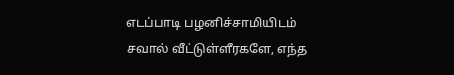எடப்பாடி பழனிச்சாமியிடம் சவால் வீட்டுள்ளீரகளே, எந்த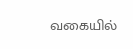வகையில்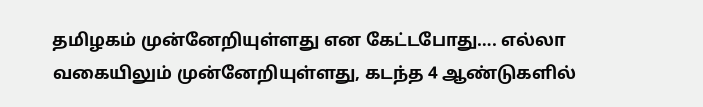தமிழகம் முன்னேறியுள்ளது என கேட்டபோது…. எல்லா வகையிலும் முன்னேறியுள்ளது, கடந்த 4 ஆண்டுகளில்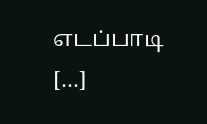எடப்பாடி […]